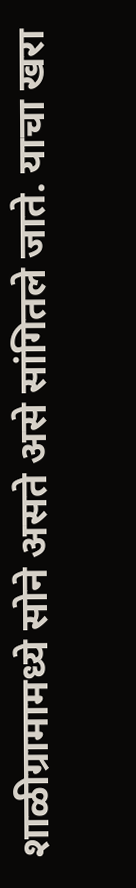शाळीग्रामामध्ये सोने असते असे सांगितले जाते. याचा खरा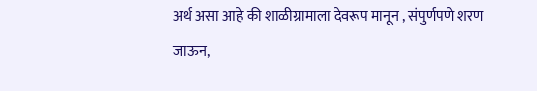अर्थ असा आहे की शाळीग्रामाला देवरूप मानून , संपुर्णपणे शरण जाऊन,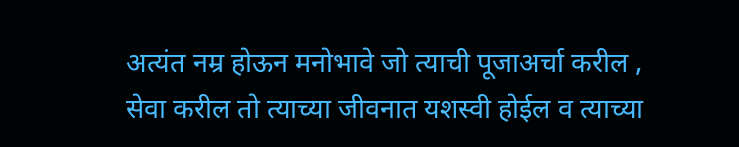अत्यंत नम्र होऊन मनोभावे जो त्याची पूजाअर्चा करील , सेवा करील तो त्याच्या जीवनात यशस्वी होईल व त्याच्या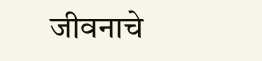जीवनाचे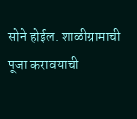सोने होईल. शाळीग्रामाची पूजा करावयाची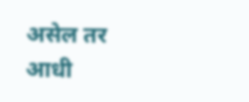असेल तर आधी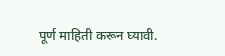पूर्ण माहिती करून घ्यावी.